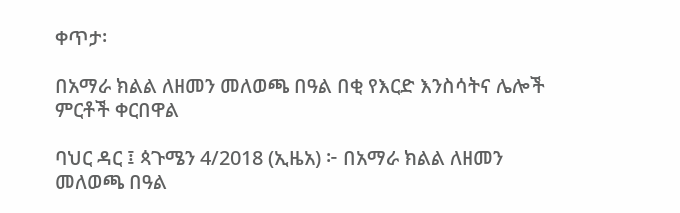ቀጥታ፡

በአማራ ክልል ለዘመን መለወጫ በዓል በቂ የእርድ እንስሳትና ሌሎች ምርቶች ቀርበዋል

ባህር ዳር ፤ ጳጉሜን 4/2018 (ኢዜአ) ፦ በአማራ ክልል ለዘመን መለወጫ በዓል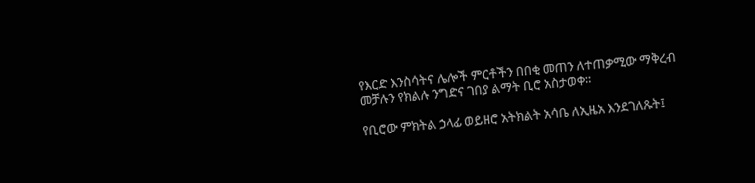የእርድ እንስሳትና ሌሎች ምርቶችን በበቂ መጠን ለተጠቃሚው ማቅረብ መቻሉን የክልሉ ንግድና ገበያ ልማት ቢሮ አስታወቀ።

የቢሮው ምክትል ኃላፊ ወይዘሮ አትክልት አሳቤ ለኢዜአ እንደገለጹት፤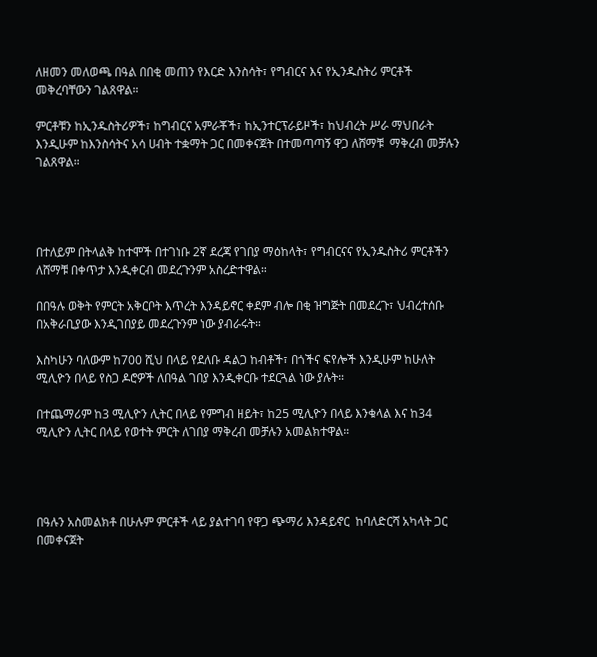ለዘመን መለወጫ በዓል በበቂ መጠን የእርድ እንስሳት፣ የግብርና እና የኢንዱስትሪ ምርቶች መቅረባቸውን ገልጸዋል።

ምርቶቹን ከኢንዱስትሪዎች፣ ከግብርና አምራቾች፣ ከኢንተርፕራይዞች፣ ከህብረት ሥራ ማህበራት እንዲሁም ከእንስሳትና አሳ ሀብት ተቋማት ጋር በመቀናጀት በተመጣጣኝ ዋጋ ለሸማቹ  ማቅረብ መቻሉን ገልጸዋል።




በተለይም በትላልቅ ከተሞች በተገነቡ 2ኛ ደረጃ የገበያ ማዕከላት፣ የግብርናና የኢንዱስትሪ ምርቶችን ለሸማቹ በቀጥታ እንዲቀርብ መደረጉንም አስረድተዋል።

በበዓሉ ወቅት የምርት አቅርቦት እጥረት እንዳይኖር ቀደም ብሎ በቂ ዝግጅት በመደረጉ፣ ህብረተሰቡ በአቅራቢያው እንዲገበያይ መደረጉንም ነው ያብራሩት።

እስካሁን ባለውም ከ700 ሺህ በላይ የደለቡ ዳልጋ ከብቶች፣ በጎችና ፍየሎች እንዲሁም ከሁለት ሚሊዮን በላይ የስጋ ዶሮዎች ለበዓል ገበያ እንዲቀርቡ ተደርጓል ነው ያሉት።

በተጨማሪም ከ3 ሚሊዮን ሊትር በላይ የምግብ ዘይት፣ ከ25 ሚሊዮን በላይ እንቁላል እና ከ34 ሚሊዮን ሊትር በላይ የወተት ምርት ለገበያ ማቅረብ መቻሉን አመልክተዋል።




በዓሉን አስመልክቶ በሁሉም ምርቶች ላይ ያልተገባ የዋጋ ጭማሪ እንዳይኖር  ከባለድርሻ አካላት ጋር በመቀናጀት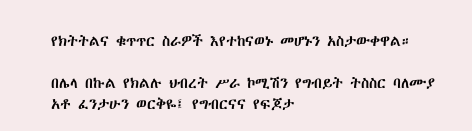የክትትልና ቁጥጥር ስራዎች እየተከናወኑ መሆኑን አስታውቀዋል።

በሌላ በኩል የክልሉ ህብረት ሥራ ኮሚሽን የግብይት ትስስር ባለሙያ አቶ ፈንታሁን ወርቅዬ፤ የግብርናና የፍጆታ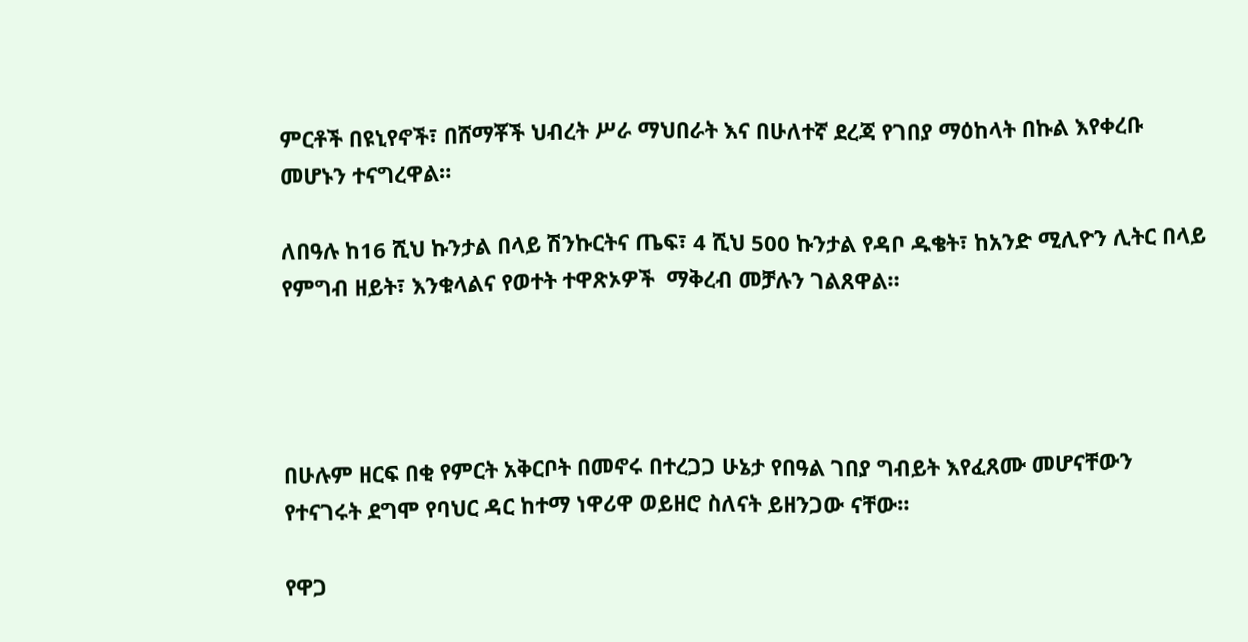ምርቶች በዩኒየኖች፣ በሸማቾች ህብረት ሥራ ማህበራት እና በሁለተኛ ደረጃ የገበያ ማዕከላት በኩል እየቀረቡ መሆኑን ተናግረዋል።

ለበዓሉ ከ16 ሺህ ኩንታል በላይ ሽንኩርትና ጤፍ፣ 4 ሺህ 500 ኩንታል የዳቦ ዱቄት፣ ከአንድ ሚሊዮን ሊትር በላይ የምግብ ዘይት፣ እንቁላልና የወተት ተዋጽኦዎች  ማቅረብ መቻሉን ገልጸዋል።




በሁሉም ዘርፍ በቂ የምርት አቅርቦት በመኖሩ በተረጋጋ ሁኔታ የበዓል ገበያ ግብይት እየፈጸሙ መሆናቸውን የተናገሩት ደግሞ የባህር ዳር ከተማ ነዋሪዋ ወይዘሮ ስለናት ይዘንጋው ናቸው።

የዋጋ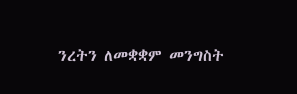ንረትን ለመቋቋም መንግስት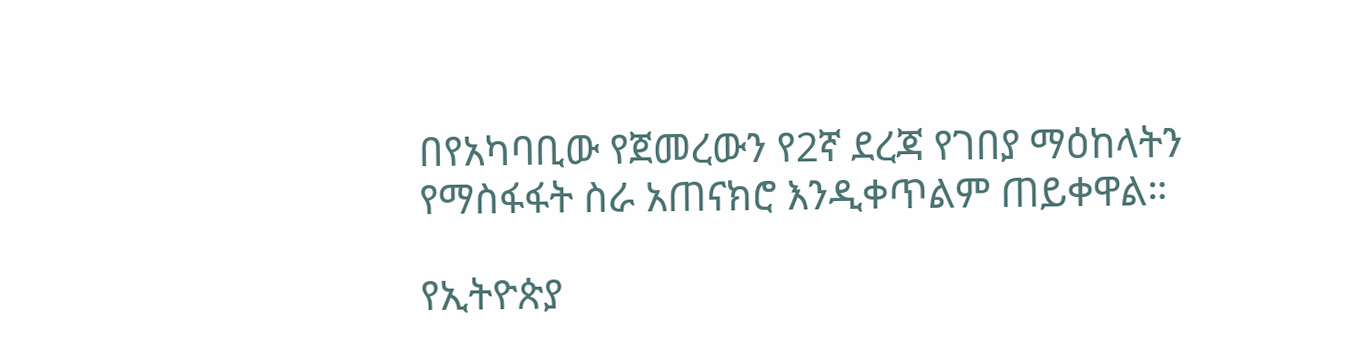በየአካባቢው የጀመረውን የ2ኛ ደረጃ የገበያ ማዕከላትን የማስፋፋት ስራ አጠናክሮ እንዲቀጥልም ጠይቀዋል።

የኢትዮጵያ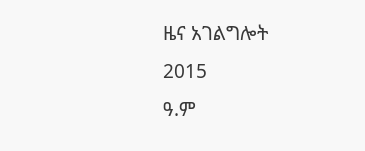ዜና አገልግሎት
2015
ዓ.ም